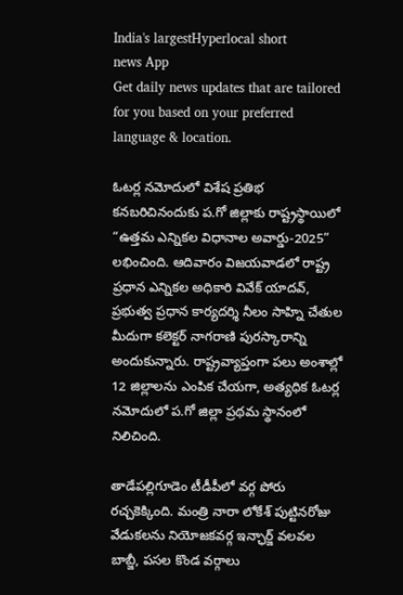India's largestHyperlocal short
news App
Get daily news updates that are tailored for you based on your preferred language & location.

ఓటర్ల నమోదులో విశేష ప్రతిభ కనబరిచినందుకు ప.గో జిల్లాకు రాష్ట్రస్థాయిలో “ఉత్తమ ఎన్నికల విధానాల అవార్డు-2025” లభించింది. ఆదివారం విజయవాడలో రాష్ట్ర ప్రధాన ఎన్నికల అధికారి వివేక్ యాదవ్, ప్రభుత్వ ప్రధాన కార్యదర్శి నీలం సాహ్ని చేతుల మీదుగా కలెక్టర్ నాగరాణి పురస్కారాన్ని అందుకున్నారు. రాష్ట్రవ్యాప్తంగా పలు అంశాల్లో 12 జిల్లాలను ఎంపిక చేయగా, అత్యధిక ఓటర్ల నమోదులో ప.గో జిల్లా ప్రథమ స్థానంలో నిలిచింది.

తాడేపల్లిగూడెం టీడీపీలో వర్గ పోరు రచ్చకెక్కింది. మంత్రి నారా లోకేశ్ పుట్టినరోజు వేడుకలను నియోజకవర్గ ఇన్ఛార్జ్ వలవల బాబ్జీ, పసల కొండ వర్గాలు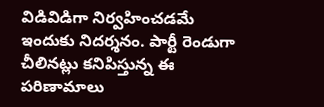విడివిడిగా నిర్వహించడమే ఇందుకు నిదర్శనం. పార్టీ రెండుగా చీలినట్లు కనిపిస్తున్న ఈ పరిణామాలు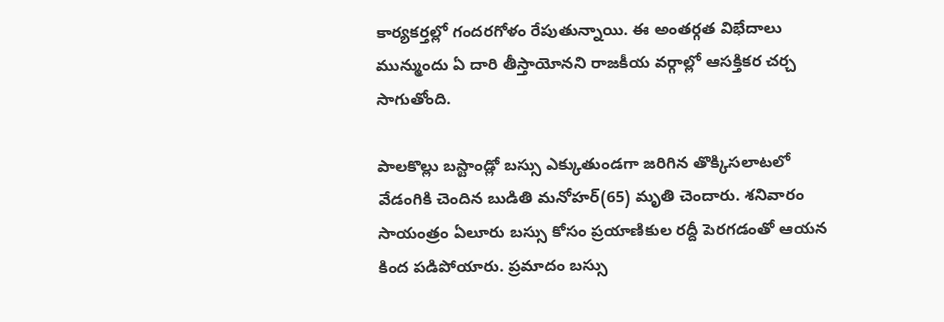కార్యకర్తల్లో గందరగోళం రేపుతున్నాయి. ఈ అంతర్గత విభేదాలు మున్ముందు ఏ దారి తీస్తాయోనని రాజకీయ వర్గాల్లో ఆసక్తికర చర్చ సాగుతోంది.

పాలకొల్లు బస్టాండ్లో బస్సు ఎక్కుతుండగా జరిగిన తొక్కిసలాటలో వేడంగికి చెందిన బుడితి మనోహర్(65) మృతి చెందారు. శనివారం సాయంత్రం ఏలూరు బస్సు కోసం ప్రయాణికుల రద్దీ పెరగడంతో ఆయన కింద పడిపోయారు. ప్రమాదం బస్సు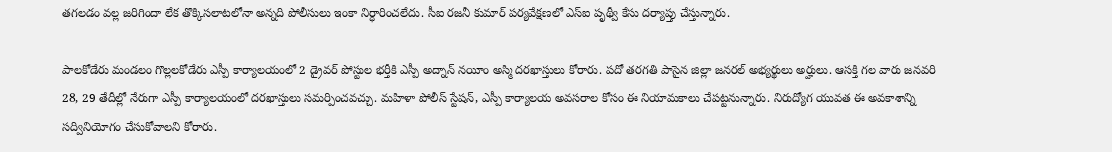తగలడం వల్ల జరిగిందా లేక తొక్కిసలాటలోనా అన్నది పోలీసులు ఇంకా నిర్ధారించలేదు. సీఐ రజనీ కుమార్ పర్యవేక్షణలో ఎస్ఐ పృథ్వీ కేసు దర్యాప్తు చేస్తున్నారు.

పాలకోడేరు మండలం గొల్లలకోడేరు ఎస్పీ కార్యాలయంలో 2 డ్రైవర్ పోస్టుల భర్తీకి ఎస్పీ అద్నాన్ నయీం అస్మి దరఖాస్తులు కోరారు. పదో తరగతి పాసైన జిల్లా జనరల్ అభ్యర్థులు అర్హులు. ఆసక్తి గల వారు జనవరి 28, 29 తేదీల్లో నేరుగా ఎస్పీ కార్యాలయంలో దరఖాస్తులు సమర్పించవచ్చు. మహిళా పోలీస్ స్టేషన్, ఎస్పీ కార్యాలయ అవసరాల కోసం ఈ నియామకాలు చేపట్టనున్నారు. నిరుద్యోగ యువత ఈ అవకాశాన్ని సద్వినియోగం చేసుకోవాలని కోరారు.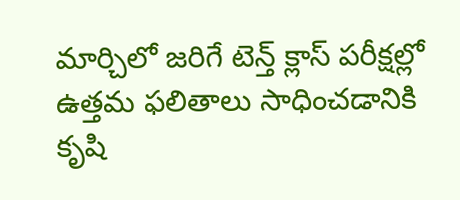మార్చిలో జరిగే టెన్త్ క్లాస్ పరీక్షల్లో ఉత్తమ ఫలితాలు సాధించడానికి కృషి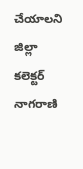చేయాలని జిల్లా కలెక్టర్ నాగరాణి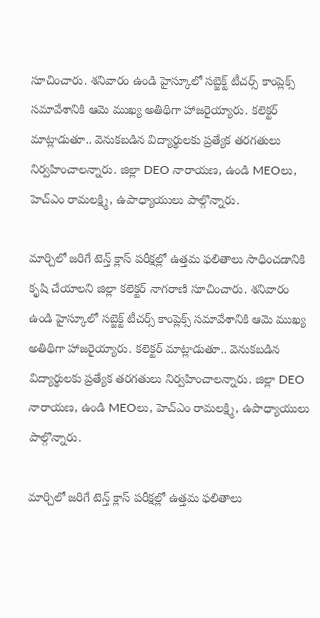సూచించారు. శనివారం ఉండి హైస్కూలో సబ్జెక్ట్ టీచర్స్ కాంప్లెక్స్ సమావేశానికి ఆమె ముఖ్య అతిథిగా హాజరైయ్యారు. కలెక్టర్ మాట్లాడుతూ.. వెనుకబడిన విద్యార్థులకు ప్రత్యేక తరగతులు నిర్వహించాలన్నారు. జిల్లా DEO నారాయణ, ఉండి MEOలు, హెచ్ఎం రామలక్ష్మి, ఉపాధ్యాయులు పాల్గొన్నారు.

మార్చిలో జరిగే టెన్త్ క్లాస్ పరీక్షల్లో ఉత్తమ ఫలితాలు సాధించడానికి కృషి చేయాలని జిల్లా కలెక్టర్ నాగరాణి సూచించారు. శనివారం ఉండి హైస్కూలో సబ్జెక్ట్ టీచర్స్ కాంప్లెక్స్ సమావేశానికి ఆమె ముఖ్య అతిథిగా హాజరైయ్యారు. కలెక్టర్ మాట్లాడుతూ.. వెనుకబడిన విద్యార్థులకు ప్రత్యేక తరగతులు నిర్వహించాలన్నారు. జిల్లా DEO నారాయణ, ఉండి MEOలు, హెచ్ఎం రామలక్ష్మి, ఉపాధ్యాయులు పాల్గొన్నారు.

మార్చిలో జరిగే టెన్త్ క్లాస్ పరీక్షల్లో ఉత్తమ ఫలితాలు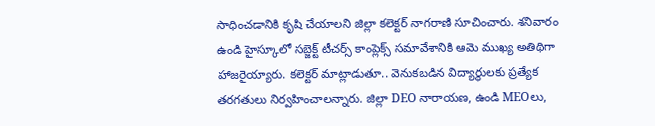సాధించడానికి కృషి చేయాలని జిల్లా కలెక్టర్ నాగరాణి సూచించారు. శనివారం ఉండి హైస్కూలో సబ్జెక్ట్ టీచర్స్ కాంప్లెక్స్ సమావేశానికి ఆమె ముఖ్య అతిథిగా హాజరైయ్యారు. కలెక్టర్ మాట్లాడుతూ.. వెనుకబడిన విద్యార్థులకు ప్రత్యేక తరగతులు నిర్వహించాలన్నారు. జిల్లా DEO నారాయణ, ఉండి MEOలు,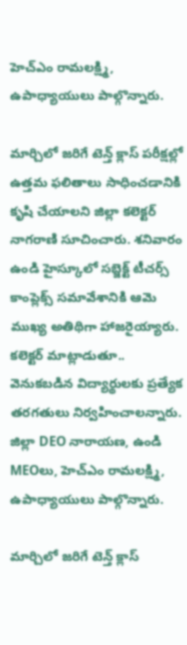హెచ్ఎం రామలక్ష్మి, ఉపాధ్యాయులు పాల్గొన్నారు.

మార్చిలో జరిగే టెన్త్ క్లాస్ పరీక్షల్లో ఉత్తమ ఫలితాలు సాధించడానికి కృషి చేయాలని జిల్లా కలెక్టర్ నాగరాణి సూచించారు. శనివారం ఉండి హైస్కూలో సబ్జెక్ట్ టీచర్స్ కాంప్లెక్స్ సమావేశానికి ఆమె ముఖ్య అతిథిగా హాజరైయ్యారు. కలెక్టర్ మాట్లాడుతూ.. వెనుకబడిన విద్యార్థులకు ప్రత్యేక తరగతులు నిర్వహించాలన్నారు. జిల్లా DEO నారాయణ, ఉండి MEOలు, హెచ్ఎం రామలక్ష్మి, ఉపాధ్యాయులు పాల్గొన్నారు.

మార్చిలో జరిగే టెన్త్ క్లాస్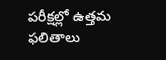పరీక్షల్లో ఉత్తమ ఫలితాలు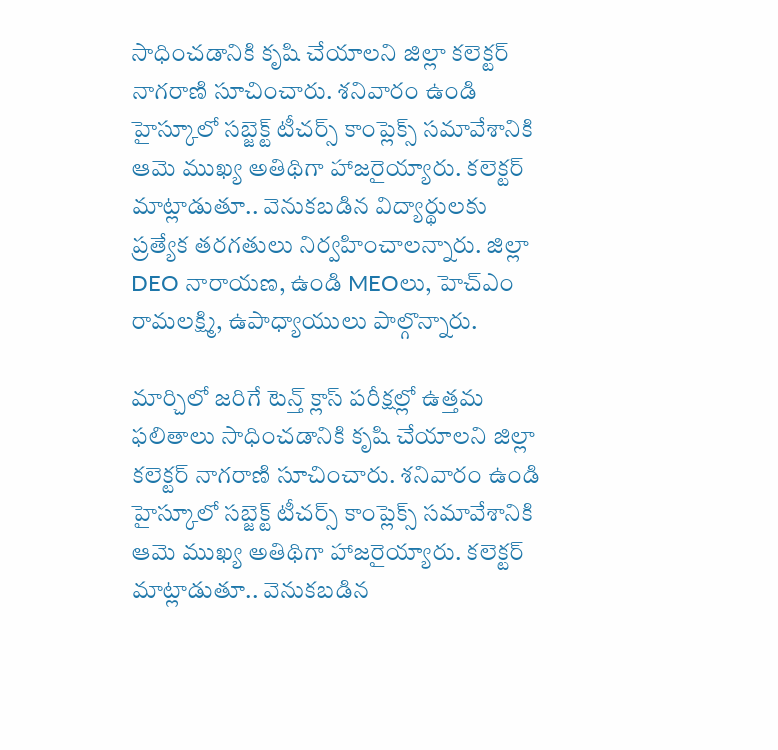సాధించడానికి కృషి చేయాలని జిల్లా కలెక్టర్ నాగరాణి సూచించారు. శనివారం ఉండి హైస్కూలో సబ్జెక్ట్ టీచర్స్ కాంప్లెక్స్ సమావేశానికి ఆమె ముఖ్య అతిథిగా హాజరైయ్యారు. కలెక్టర్ మాట్లాడుతూ.. వెనుకబడిన విద్యార్థులకు ప్రత్యేక తరగతులు నిర్వహించాలన్నారు. జిల్లా DEO నారాయణ, ఉండి MEOలు, హెచ్ఎం రామలక్ష్మి, ఉపాధ్యాయులు పాల్గొన్నారు.

మార్చిలో జరిగే టెన్త్ క్లాస్ పరీక్షల్లో ఉత్తమ ఫలితాలు సాధించడానికి కృషి చేయాలని జిల్లా కలెక్టర్ నాగరాణి సూచించారు. శనివారం ఉండి హైస్కూలో సబ్జెక్ట్ టీచర్స్ కాంప్లెక్స్ సమావేశానికి ఆమె ముఖ్య అతిథిగా హాజరైయ్యారు. కలెక్టర్ మాట్లాడుతూ.. వెనుకబడిన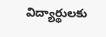విద్యార్థులకు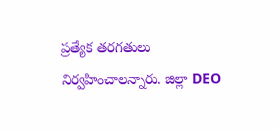ప్రత్యేక తరగతులు నిర్వహించాలన్నారు. జిల్లా DEO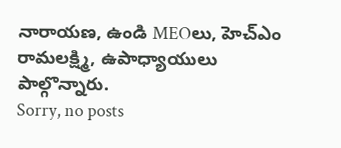నారాయణ, ఉండి MEOలు, హెచ్ఎం రామలక్ష్మి, ఉపాధ్యాయులు పాల్గొన్నారు.
Sorry, no posts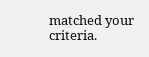matched your criteria.